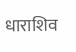धाराशिव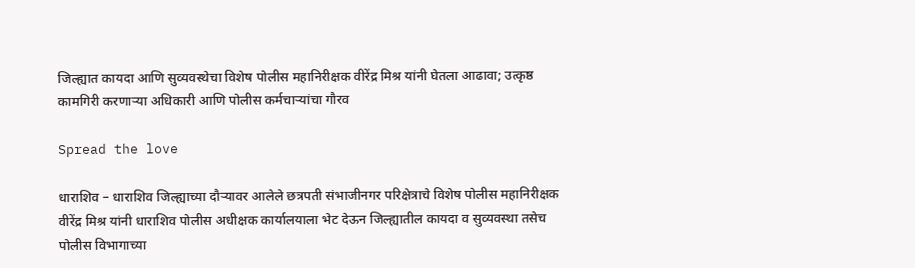जिल्ह्यात कायदा आणि सुव्यवस्थेचा विशेष पोलीस महानिरीक्षक वीरेंद्र मिश्र यांनी घेतला आढावा; उत्कृष्ठ कामगिरी करणाऱ्या अधिकारी आणि पोलीस कर्मचाऱ्यांचा गौरव

Spread the love

धाराशिव – धाराशिव जिल्ह्याच्या दौऱ्यावर आलेले छत्रपती संभाजीनगर परिक्षेत्राचे विशेष पोलीस महानिरीक्षक वीरेंद्र मिश्र यांनी धाराशिव पोलीस अधीक्षक कार्यालयाला भेट देऊन जिल्ह्यातील कायदा व सुव्यवस्था तसेच पोलीस विभागाच्या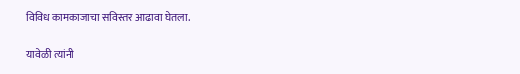विविध कामकाजाचा सविस्तर आढावा घेतला.

यावेळी त्यांनी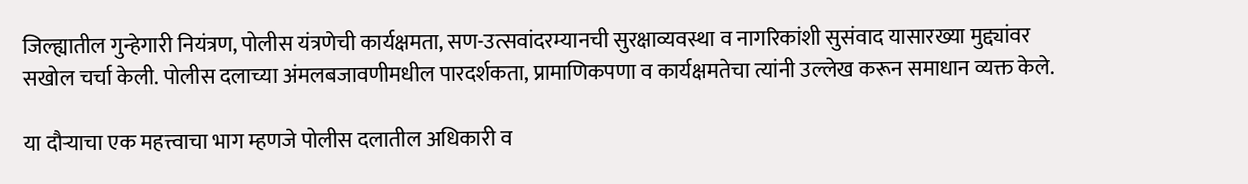जिल्ह्यातील गुन्हेगारी नियंत्रण, पोलीस यंत्रणेची कार्यक्षमता, सण-उत्सवांदरम्यानची सुरक्षाव्यवस्था व नागरिकांशी सुसंवाद यासारख्या मुद्द्यांवर सखोल चर्चा केली. पोलीस दलाच्या अंमलबजावणीमधील पारदर्शकता, प्रामाणिकपणा व कार्यक्षमतेचा त्यांनी उल्लेख करून समाधान व्यक्त केले.

या दौऱ्याचा एक महत्त्वाचा भाग म्हणजे पोलीस दलातील अधिकारी व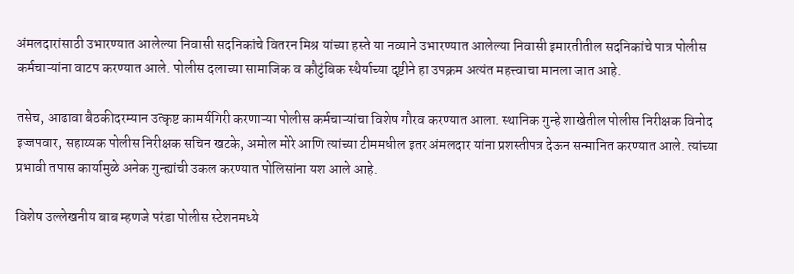अंमलदारांसाठी उभारण्यात आलेल्या निवासी सदनिकांचे वितरन मिश्र यांच्या हस्ते या नव्याने उभारण्यात आलेल्या निवासी इमारतीतील सदनिकांचे पात्र पोलीस कर्मचाऱ्यांना वाटप करण्यात आले. पोलीस दलाच्या सामाजिक व कौटुंबिक स्थैर्याच्या दृष्टीने हा उपक्रम अत्यंत महत्त्वाचा मानला जात आहे.

तसेच, आढावा बैठकीदरम्यान उत्कृष्ट कामर्यगिरी करणाऱ्या पोलीस कर्मचाऱ्यांचा विशेष गौरव करण्यात आला. स्थानिक गुन्हे शाखेतील पोलीस निरीक्षक विनोद इज्जपवार, सहाय्यक पोलीस निरीक्षक सचिन खटके, अमोल मोरे आणि त्यांच्या टीममधील इतर अंमलदार यांना प्रशस्तीपत्र देऊन सन्मानित करण्यात आले. त्यांच्या प्रभावी तपास कार्यामुळे अनेक गुन्ह्यांची उकल करण्यात पोलिसांना यश आले आहे.

विशेष उल्लेखनीय बाब म्हणजे परंडा पोलीस स्टेशनमध्ये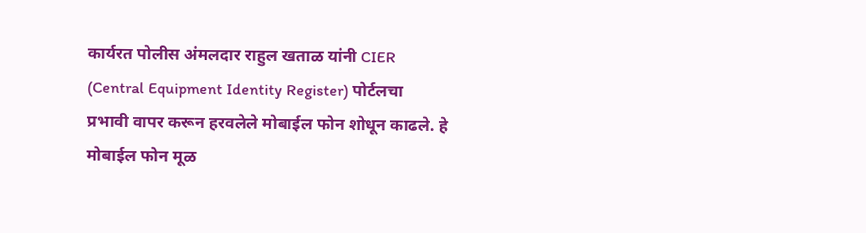कार्यरत पोलीस अंमलदार राहुल खताळ यांनी CIER (Central Equipment Identity Register) पोर्टलचा प्रभावी वापर करून हरवलेले मोबाईल फोन शोधून काढले. हे मोबाईल फोन मूळ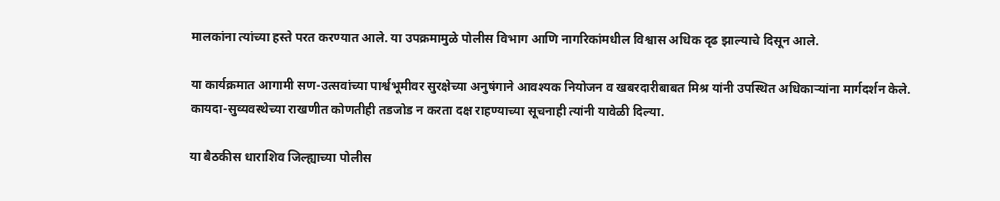मालकांना त्यांच्या हस्ते परत करण्यात आले. या उपक्रमामुळे पोलीस विभाग आणि नागरिकांमधील विश्वास अधिक दृढ झाल्याचे दिसून आले.

या कार्यक्रमात आगामी सण-उत्सवांच्या पार्श्वभूमीवर सुरक्षेच्या अनुषंगाने आवश्यक नियोजन व खबरदारीबाबत मिश्र यांनी उपस्थित अधिकाऱ्यांना मार्गदर्शन केले. कायदा-सुव्यवस्थेच्या राखणीत कोणतीही तडजोड न करता दक्ष राहण्याच्या सूचनाही त्यांनी यावेळी दिल्या.

या बैठकीस धाराशिव जिल्ह्याच्या पोलीस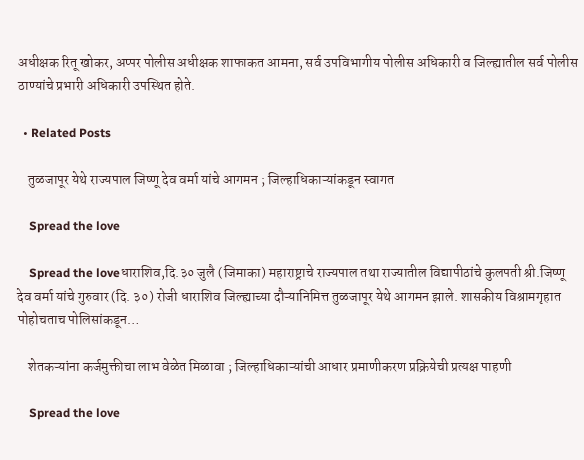अधीक्षक रितू खोकर, अप्पर पोलीस अधीक्षक शाफाकत आमना, सर्व उपविभागीय पोलीस अधिकारी व जिल्ह्यातील सर्व पोलीस ठाण्यांचे प्रभारी अधिकारी उपस्थित होते.

  • Related Posts

    तुळजापूर येथे राज्यपाल जिष्णू देव वर्मा यांचे आगमन ; जिल्हाधिकाऱ्यांकडून स्वागत

    Spread the love

    Spread the loveधाराशिव,दि.३० जुलै (जिमाका) महाराष्ट्राचे राज्यपाल तथा राज्यातील विद्यापीठांचे कुलपती श्री.जिष्णू देव वर्मा यांचे गुरुवार (दि. ३०) रोजी धाराशिव जिल्ह्याच्या दौऱ्यानिमित्त तुळजापूर येथे आगमन झाले. शासकीय विश्रामगृहात पोहोचताच पोलिसांकडून…

    शेतकऱ्यांना कर्जमुक्तीचा लाभ वेळेत मिळावा ; जिल्हाधिकाऱ्यांची आधार प्रमाणीकरण प्रक्रियेची प्रत्यक्ष पाहणी

    Spread the love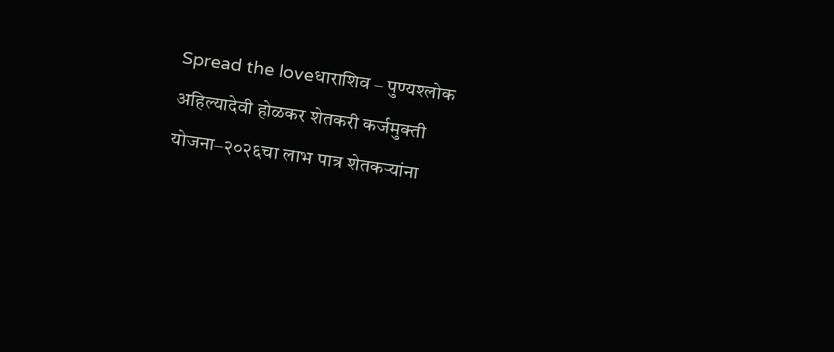Spread the loveधाराशिव – पुण्यश्लोक अहिल्यादेवी होळकर शेतकरी कर्जमुक्ती योजना–२०२६चा लाभ पात्र शेतकऱ्यांना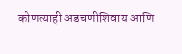कोणत्याही अडचणीशिवाय आणि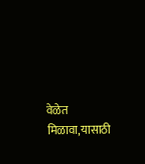वेळेत मिळावा,यासाठी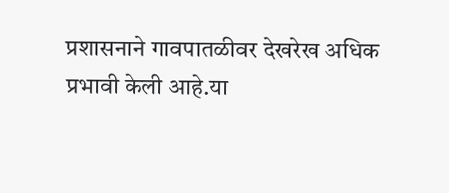प्रशासनाने गावपातळीवर देखरेख अधिक प्रभावी केली आहे.या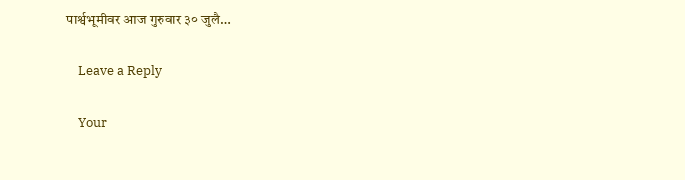पार्श्वभूमीवर आज गुरुवार ३० जुलै…

    Leave a Reply

    Your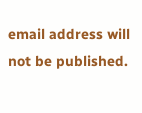email address will not be published.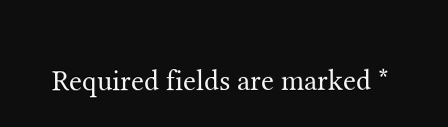Required fields are marked *